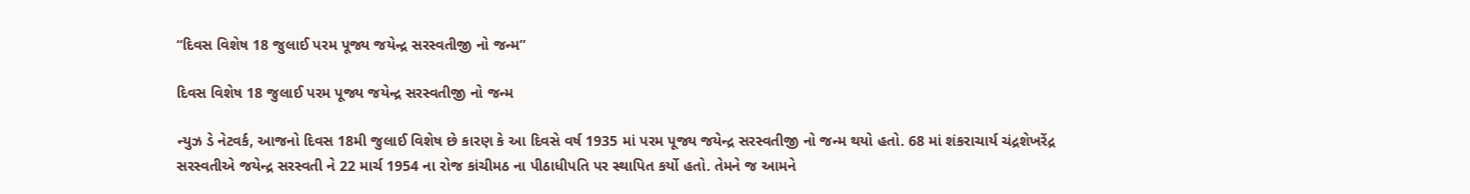“દિવસ વિશેષ 18 જુલાઈ પરમ પૂજ્ય જયેન્દ્ર સરસ્વતીજી નો જન્મ”

દિવસ વિશેષ 18 જુલાઈ પરમ પૂજ્ય જયેન્દ્ર સરસ્વતીજી નો જન્મ

ન્યુઝ ડે નેટવર્ક, આજનો દિવસ 18મી જુલાઈ વિશેષ છે કારણ કે આ દિવસે વર્ષ 1935 માં પરમ પૂજ્ય જયેન્દ્ર સરસ્વતીજી નો જન્મ થયો હતો. 68 માં શંકરાચાર્ય ચંદ્રશેખરેંદ્ર સરસ્વતીએ જયેન્દ્ર સરસ્વતી ને 22 માર્ચ 1954 ના રોજ કાંચીમઠ ના પીઠાધીપતિ પર સ્થાપિત કર્યો હતો. તેમને જ આમને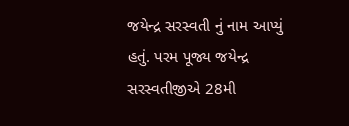જયેન્દ્ર સરસ્વતી નું નામ આપ્યું હતું. પરમ પૂજ્ય જયેન્દ્ર સરસ્વતીજીએ 28મી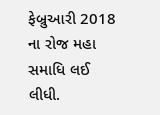ફેબ્રુઆરી 2018 ના રોજ મહા સમાધિ લઈ લીધી.